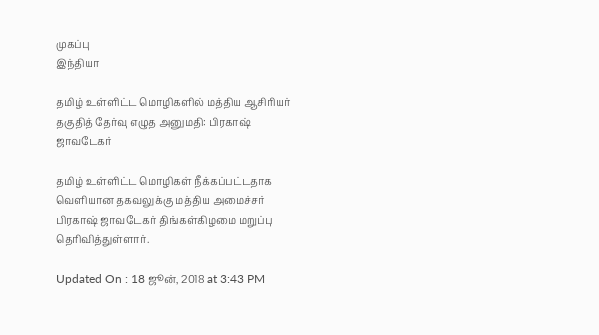முகப்பு
இந்தியா

தமிழ் உள்ளிட்ட மொழிகளில் மத்திய ஆசிரியர் தகுதித் தேர்வு எழுத அனுமதி: பிரகாஷ் ஜாவடேகர்

தமிழ் உள்ளிட்ட மொழிகள் நீக்கப்பட்டதாக வெளியான தகவலுக்கு மத்திய அமைச்சர் பிரகாஷ் ஜாவடேகர் திங்கள்கிழமை மறுப்பு தெரிவித்துள்ளார்.

Updated On : 18 ஜூன், 2018 at 3:43 PM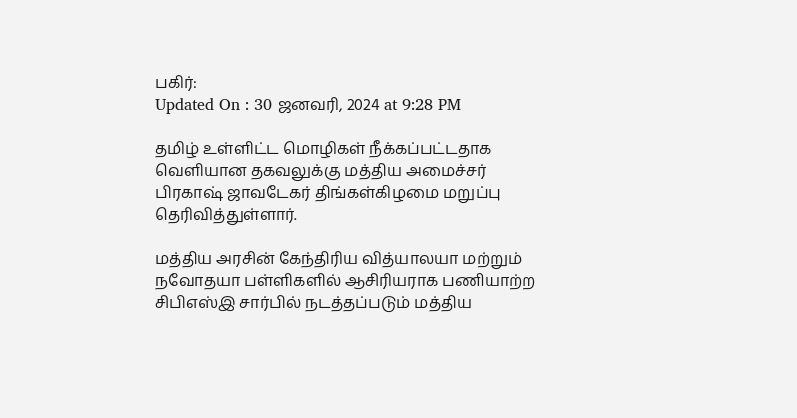பகிர்:
Updated On : 30 ஜனவரி, 2024 at 9:28 PM

தமிழ் உள்ளிட்ட மொழிகள் நீக்கப்பட்டதாக வெளியான தகவலுக்கு மத்திய அமைச்சர் பிரகாஷ் ஜாவடேகர் திங்கள்கிழமை மறுப்பு தெரிவித்துள்ளார்.

மத்திய அரசின் கேந்திரிய வித்யாலயா மற்றும் நவோதயா பள்ளிகளில் ஆசிரியராக பணியாற்ற சிபிஎஸ்இ சார்பில் நடத்தப்படும் மத்திய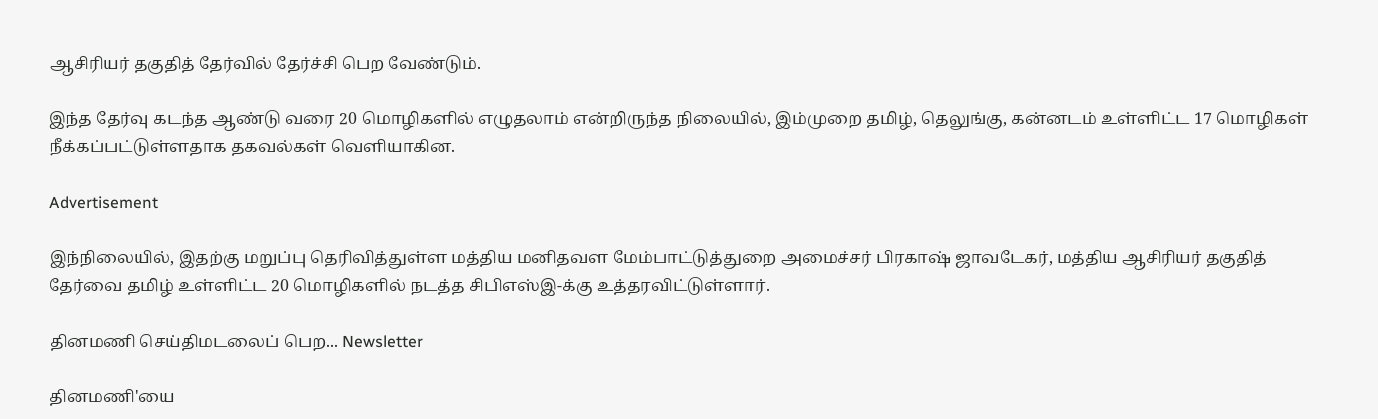ஆசிரியர் தகுதித் தேர்வில் தேர்ச்சி பெற வேண்டும்.

இந்த தேர்வு கடந்த ஆண்டு வரை 20 மொழிகளில் எழுதலாம் என்றிருந்த நிலையில், இம்முறை தமிழ், தெலுங்கு, கன்னடம் உள்ளிட்ட 17 மொழிகள் நீக்கப்பட்டுள்ளதாக தகவல்கள் வெளியாகின.

Advertisement

இந்நிலையில், இதற்கு மறுப்பு தெரிவித்துள்ள மத்திய மனிதவள மேம்பாட்டுத்துறை அமைச்சர் பிரகாஷ் ஜாவடேகர், மத்திய ஆசிரியர் தகுதித் தேர்வை தமிழ் உள்ளிட்ட 20 மொழிகளில் நடத்த சிபிஎஸ்இ-க்கு உத்தரவிட்டுள்ளார்.

தினமணி செய்திமடலைப் பெற... Newsletter

தினமணி'யை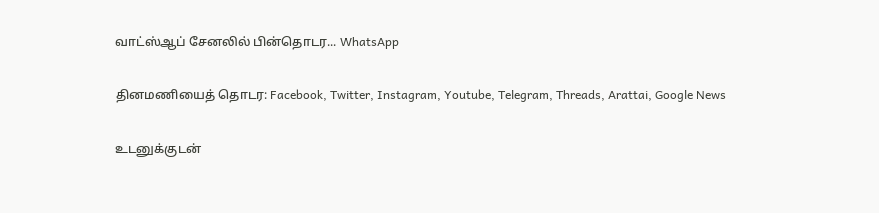வாட்ஸ்ஆப் சேனலில் பின்தொடர... WhatsApp

தினமணியைத் தொடர: Facebook, Twitter, Instagram, Youtube, Telegram, Threads, Arattai, Google News

உடனுக்குடன்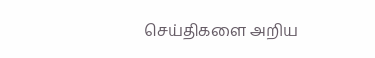செய்திகளை அறிய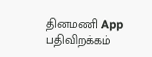தினமணி App பதிவிறக்கம்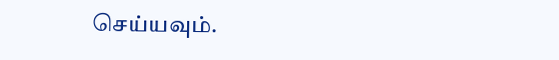செய்யவும்.